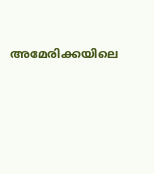അമേരിക്കയിലെ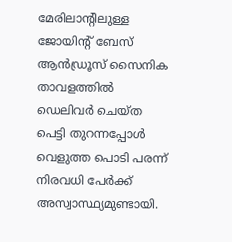മേരിലാൻ്റിലുള്ള ജോയിൻ്റ് ബേസ് ആൻഡ്രൂസ് സൈനിക താവളത്തിൽ ഡെലിവർ ചെയ്ത പെട്ടി തുറന്നപ്പോൾ വെളുത്ത പൊടി പരന്ന് നിരവധി പേർക്ക് അസ്വാസ്ഥ്യമുണ്ടായി.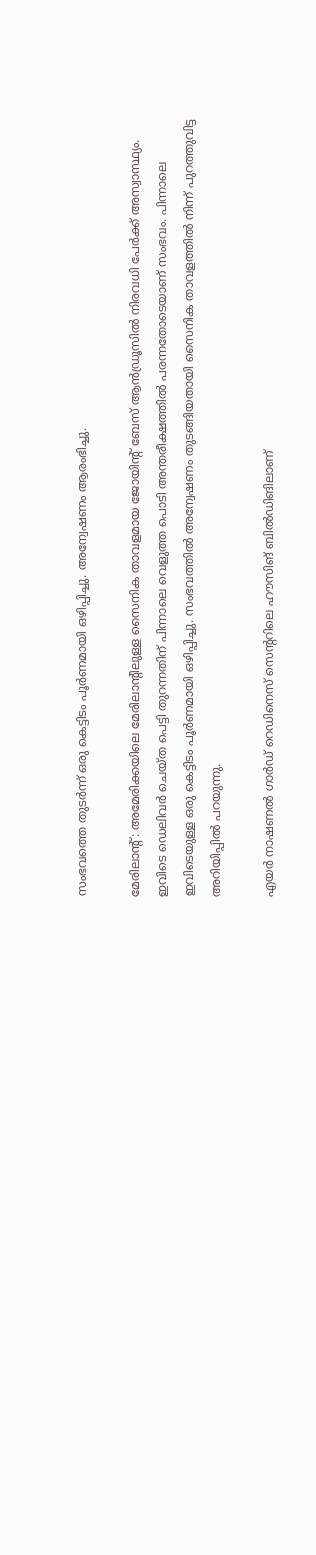സംഭവത്തെ തുടർന്ന് ഒരു കെട്ടിടം പൂർണമായി ഒഴിപ്പിച്ചു. അന്വേഷണം ആരംഭിച്ചു.

മേരിലാൻ്റ്: അമേരിക്കയിലെ മേരിലാൻ്റിലുള്ള സൈനിക താവളമായ ജോയിൻ്റ് ബേസ് ആൻഡ്രൂസിൽ നിരവധി പേർക്ക് അസ്വാസ്ഥ്യം. ഇവിടെ ഡെലിവർ ചെയ്ത പെട്ടി തുറന്നതിന് പിന്നാലെ വെളുത്ത പൊടി അന്തരീക്ഷത്തിൽ പരന്നതോടെയാണ് സംഭവം. പിന്നാലെ ഇവിടെയുള്ള ഒരു കെട്ടിടം പൂർണമായി ഒഴിപ്പിച്ചു. സംഭവത്തിൽ അന്വേഷണം തുടങ്ങിയതായി സൈനിക താവളത്തിൽ നിന്ന് പുറത്തുവിട്ട അറിയിപ്പിൽ പറയുന്നു.

എയർ നാഷണൽ ഗാർഡ് റെഡിനെസ് സെന്ററിലെ ഹൗസിങ് ബിൽഡിങിലാണ്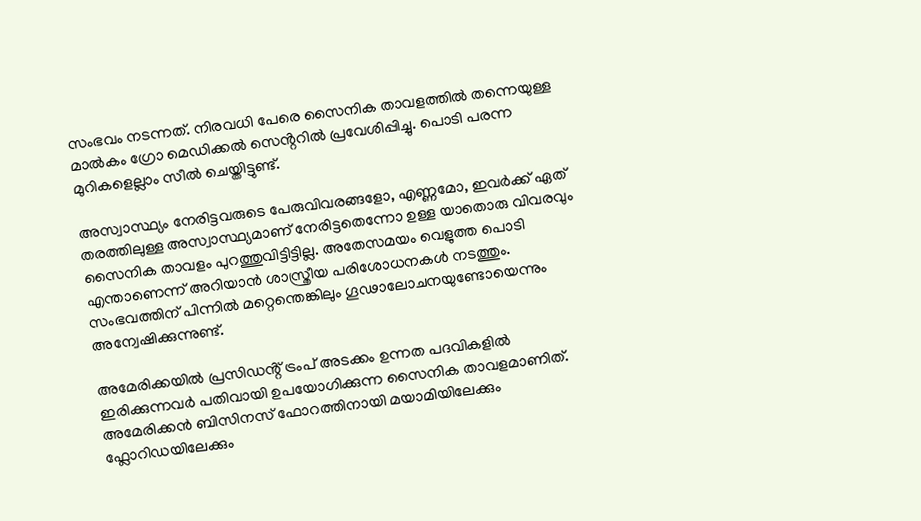സംഭവം നടന്നത്. നിരവധി പേരെ സൈനിക താവളത്തിൽ തന്നെയുള്ള മാൽകം ഗ്രോ മെഡിക്കൽ സെൻ്ററിൽ പ്രവേശിപ്പിച്ചു. പൊടി പരന്ന മുറികളെല്ലാം സീൽ ചെയ്തിട്ടുണ്ട്.

അസ്വാസ്ഥ്യം നേരിട്ടവരുടെ പേരുവിവരങ്ങളോ, എണ്ണമോ, ഇവർക്ക് ഏത് തരത്തിലുള്ള അസ്വാസ്ഥ്യമാണ് നേരിട്ടതെന്നോ ഉള്ള യാതൊരു വിവരവും സൈനിക താവളം പുറത്തുവിട്ടിട്ടില്ല. അതേസമയം വെളുത്ത പൊടി എന്താണെന്ന് അറിയാൻ ശാസ്ത്രീയ പരിശോധനകൾ നടത്തും. സംഭവത്തിന് പിന്നിൽ മറ്റെന്തെങ്കിലും ഗൂഢാലോചനയുണ്ടോയെന്നും അന്വേഷിക്കുന്നുണ്ട്.

അമേരിക്കയിൽ പ്രസിഡൻ്റ് ട്രംപ് അടക്കം ഉന്നത പദവികളിൽ ഇരിക്കുന്നവർ പതിവായി ഉപയോഗിക്കുന്ന സൈനിക താവളമാണിത്. അമേരിക്കൻ ബിസിനസ് ഫോറത്തിനായി മയാമിയിലേക്കും ഫ്ലോറിഡയിലേക്കും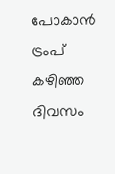പോകാൻ ട്രംപ് കഴിഞ്ഞ ദിവസം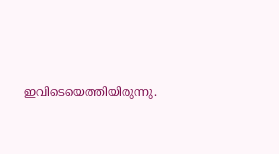ഇവിടെയെത്തിയിരുന്നു.